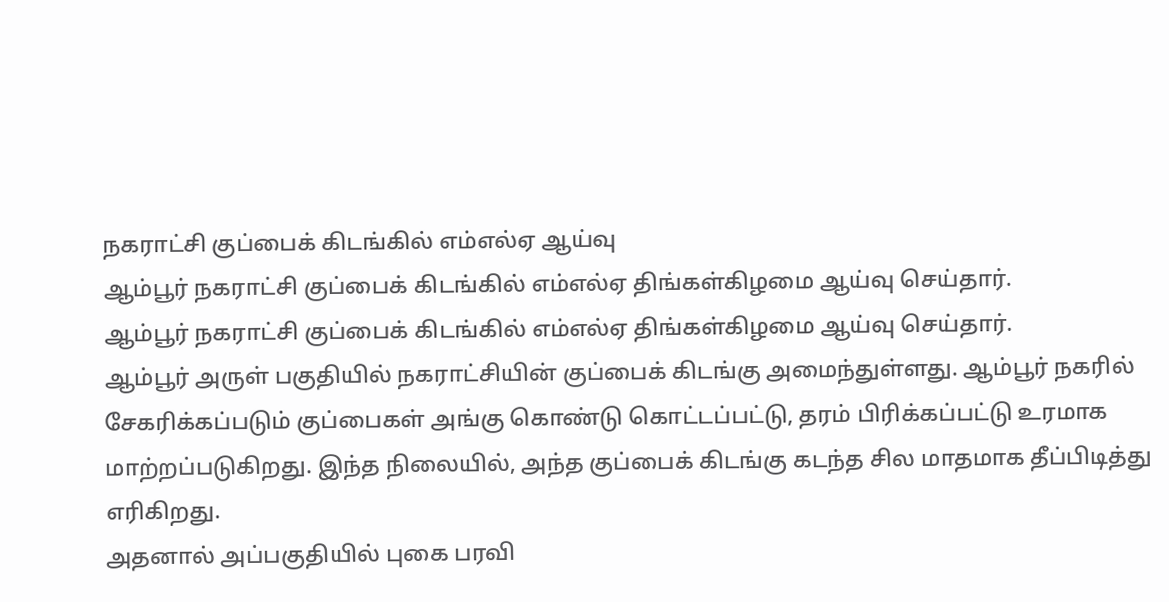நகராட்சி குப்பைக் கிடங்கில் எம்எல்ஏ ஆய்வு
ஆம்பூர் நகராட்சி குப்பைக் கிடங்கில் எம்எல்ஏ திங்கள்கிழமை ஆய்வு செய்தார்.
ஆம்பூர் நகராட்சி குப்பைக் கிடங்கில் எம்எல்ஏ திங்கள்கிழமை ஆய்வு செய்தார்.
ஆம்பூர் அருள் பகுதியில் நகராட்சியின் குப்பைக் கிடங்கு அமைந்துள்ளது. ஆம்பூர் நகரில் சேகரிக்கப்படும் குப்பைகள் அங்கு கொண்டு கொட்டப்பட்டு, தரம் பிரிக்கப்பட்டு உரமாக மாற்றப்படுகிறது. இந்த நிலையில், அந்த குப்பைக் கிடங்கு கடந்த சில மாதமாக தீப்பிடித்து எரிகிறது.
அதனால் அப்பகுதியில் புகை பரவி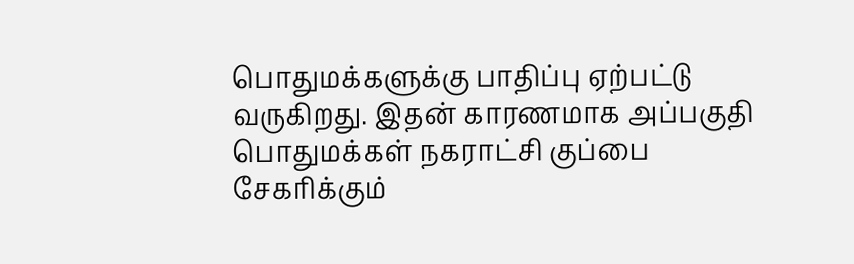பொதுமக்களுக்கு பாதிப்பு ஏற்பட்டு வருகிறது. இதன் காரணமாக அப்பகுதி பொதுமக்கள் நகராட்சி குப்பை சேகரிக்கும்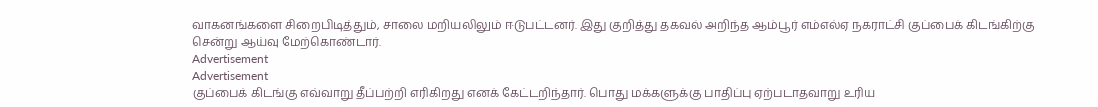வாகனங்களை சிறைபிடித்தும், சாலை மறியலிலும் ஈடுபட்டனர். இது குறித்து தகவல் அறிந்த ஆம்பூர் எம்எல்ஏ நகராட்சி குப்பைக் கிடங்கிற்கு சென்று ஆய்வு மேற்கொண்டார்.
Advertisement
Advertisement
குப்பைக் கிடங்கு எவ்வாறு தீப்பற்றி எரிகிறது எனக் கேட்டறிந்தார். பொது மக்களுக்கு பாதிப்பு ஏற்படாதவாறு உரிய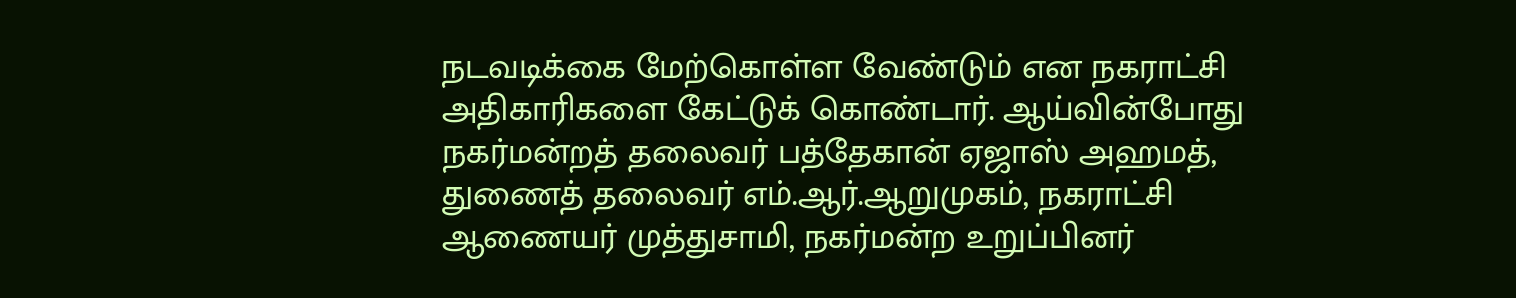நடவடிக்கை மேற்கொள்ள வேண்டும் என நகராட்சி அதிகாரிகளை கேட்டுக் கொண்டார். ஆய்வின்போது நகர்மன்றத் தலைவர் பத்தேகான் ஏஜாஸ் அஹமத், துணைத் தலைவர் எம்.ஆர்.ஆறுமுகம், நகராட்சி ஆணையர் முத்துசாமி, நகர்மன்ற உறுப்பினர்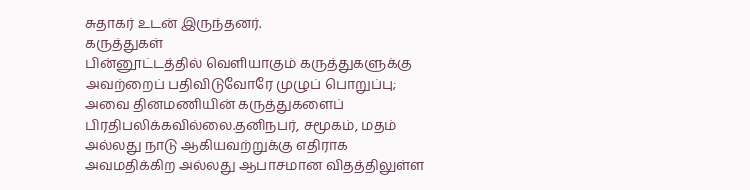சுதாகர் உடன் இருந்தனர்.
கருத்துகள்
பின்னூட்டத்தில் வெளியாகும் கருத்துகளுக்கு அவற்றைப் பதிவிடுவோரே முழுப் பொறுப்பு; அவை தினமணியின் கருத்துகளைப் பிரதிபலிக்கவில்லை.தனிநபர், சமூகம், மதம் அல்லது நாடு ஆகியவற்றுக்கு எதிராக அவமதிக்கிற அல்லது ஆபாசமான விதத்திலுள்ள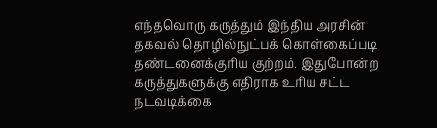எந்தவொரு கருத்தும் இந்திய அரசின் தகவல் தொழில்நுட்பக் கொள்கைப்படி தண்டனைக்குரிய குற்றம். இதுபோன்ற கருத்துகளுக்கு எதிராக உரிய சட்ட நடவடிக்கை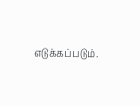எடுக்கப்படும்.